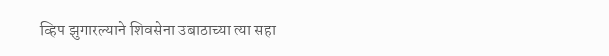व्हिप झुगारल्याने शिवसेना उबाठाच्या त्या सहा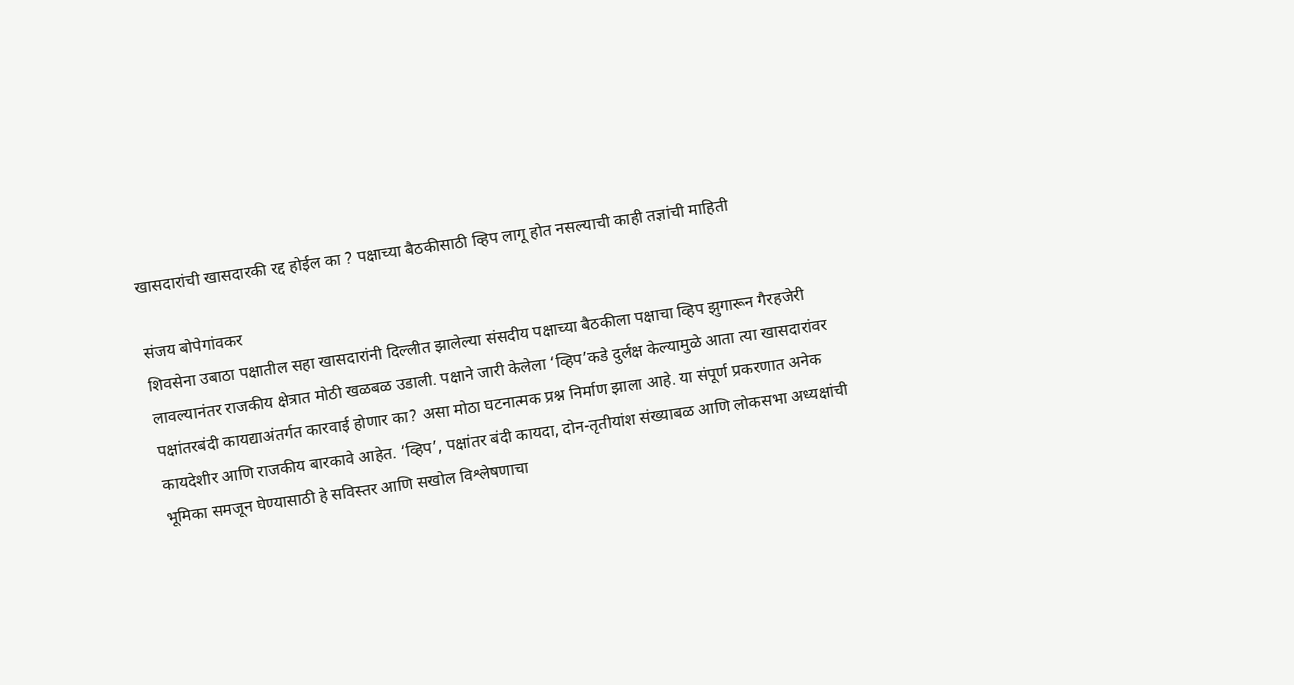खासदारांची खासदारकी रद्द होईल का ? पक्षाच्या बैठकीसाठी व्हिप लागू होत नसल्याची काही तज्ञांची माहिती

संजय बोपेगांवकर
शिवसेना उबाठा पक्षातील सहा खासदारांनी दिल्लीत झालेल्या संसदीय पक्षाच्या बैठकीला पक्षाचा व्हिप झुगारून गैरहजेरी लावल्यानंतर राजकीय क्षेत्रात मोठी खळबळ उडाली. पक्षाने जारी केलेला ‘व्हिप’कडे दुर्लक्ष केल्यामुळे आता त्या खासदारांवर पक्षांतरबंदी कायद्याअंतर्गत कारवाई होणार का? असा मोठा घटनात्मक प्रश्न निर्माण झाला आहे. या संपूर्ण प्रकरणात अनेक कायदेशीर आणि राजकीय बारकावे आहेत. ‘व्हिप’, पक्षांतर बंदी कायदा, दोन-तृतीयांश संख्याबळ आणि लोकसभा अध्यक्षांची भूमिका समजून घेण्यासाठी हे सविस्तर आणि सखोल विश्लेषणाचा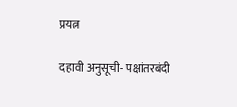प्रयत्न

दहावी अनुसूची- पक्षांतरबंदी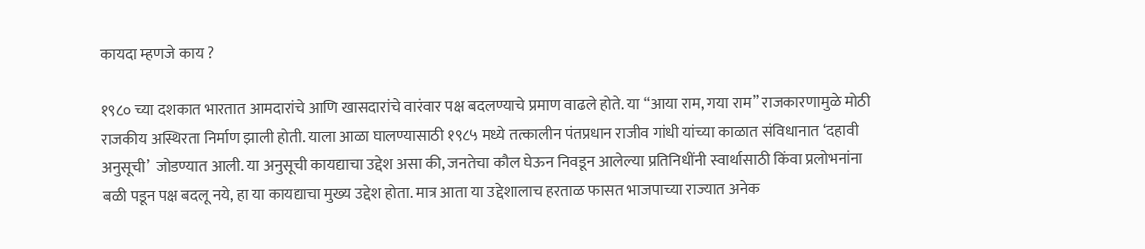कायदा म्हणजे काय ?

१९८० च्या दशकात भारतात आमदारांचे आणि खासदारांचे वारंवार पक्ष बदलण्याचे प्रमाण वाढले होते. या “आया राम, गया राम” राजकारणामुळे मोठी राजकीय अस्थिरता निर्माण झाली होती. याला आळा घालण्यासाठी १९८५ मध्ये तत्कालीन पंतप्रधान राजीव गांधी यांच्या काळात संविधानात ‘दहावी अनुसूची’  जोडण्यात आली. या अनुसूची कायद्याचा उद्देश असा की, जनतेचा कौल घेऊन निवडून आलेल्या प्रतिनिधींनी स्वार्थासाठी किंवा प्रलोभनांना बळी पडून पक्ष बदलू नये, हा या कायद्याचा मुख्य उद्देश होता. मात्र आता या उद्देशालाच हरताळ फासत भाजपाच्या राज्यात अनेक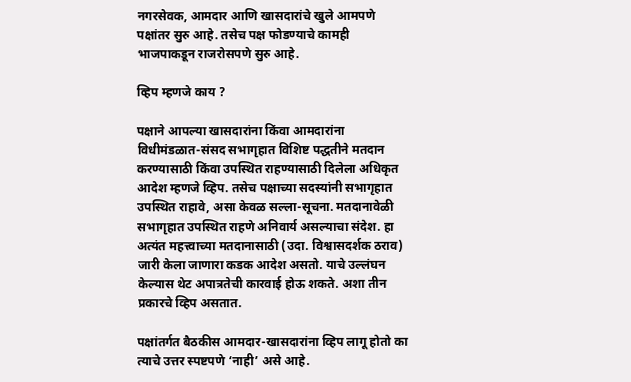नगरसेवक, आमदार आणि खासदारांचे खुले आमपणे पक्षांतर सुरु आहे. तसेच पक्ष फोडण्याचे कामही भाजपाकडून राजरोसपणे सुरु आहे.

व्हिप म्हणजे काय ?

पक्षाने आपल्या खासदारांना किंवा आमदारांना विधीमंडळात-संसद सभागृहात विशिष्ट पद्धतीने मतदान करण्यासाठी किंवा उपस्थित राहण्यासाठी दिलेला अधिकृत आदेश म्हणजे व्हिप. तसेच पक्षाच्या सदस्यांनी सभागृहात उपस्थित राहावे, असा केवळ सल्ला-सूचना. मतदानावेळी सभागृहात उपस्थित राहणे अनिवार्य असल्याचा संदेश. हा अत्यंत महत्त्वाच्या मतदानासाठी (उदा. विश्वासदर्शक ठराव) जारी केला जाणारा कडक आदेश असतो. याचे उल्लंघन केल्यास थेट अपात्रतेची कारवाई होऊ शकते. अशा तीन प्रकारचे व्हिप असतात.

पक्षांतर्गत बैठकीस आमदार-खासदारांना व्हिप लागू होतो का त्याचे उत्तर स्पष्टपणे ‘नाही’ असे आहे.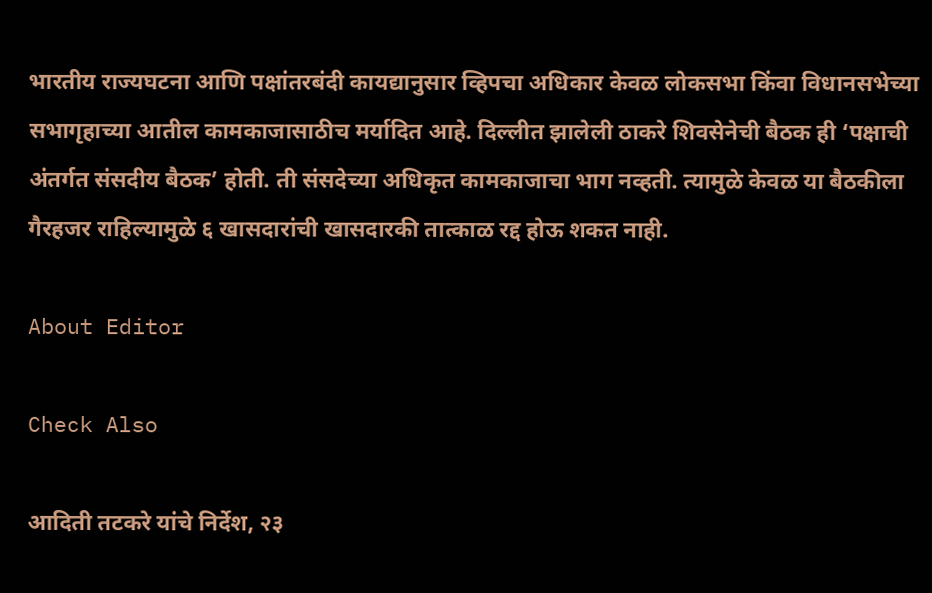भारतीय राज्यघटना आणि पक्षांतरबंदी कायद्यानुसार व्हिपचा अधिकार केवळ लोकसभा किंवा विधानसभेच्या सभागृहाच्या आतील कामकाजासाठीच मर्यादित आहे. दिल्लीत झालेली ठाकरे शिवसेनेची बैठक ही ‘पक्षाची अंतर्गत संसदीय बैठक’ होती. ती संसदेच्या अधिकृत कामकाजाचा भाग नव्हती. त्यामुळे केवळ या बैठकीला गैरहजर राहिल्यामुळे ६ खासदारांची खासदारकी तात्काळ रद्द होऊ शकत नाही.

About Editor

Check Also

आदिती तटकरे यांचे निर्देश, २३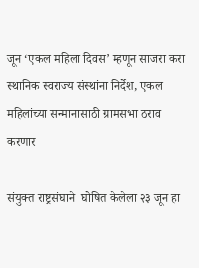जून ‘एकल महिला दिवस’ म्हणून साजरा करा स्थानिक स्वराज्य संस्थांना निर्देश, एकल महिलांच्या सन्मानासाठी ग्रामसभा ठराव करणार

संयुक्त राष्ट्रसंघाने  घोषित केलेला २३ जून हा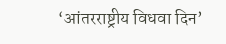‘आंतरराष्ट्रीय विधवा दिन’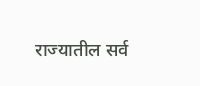राज्यातील सर्व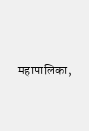महापालिका,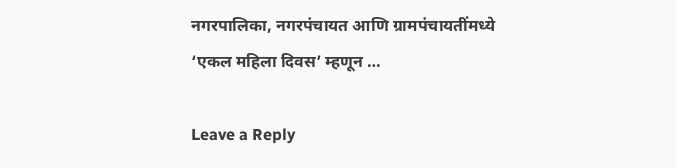नगरपालिका, नगरपंचायत आणि ग्रामपंचायतींमध्ये ‘एकल महिला दिवस’ म्हणून …

Leave a Reply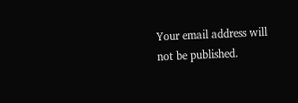Your email address will not be published.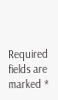Required fields are marked *